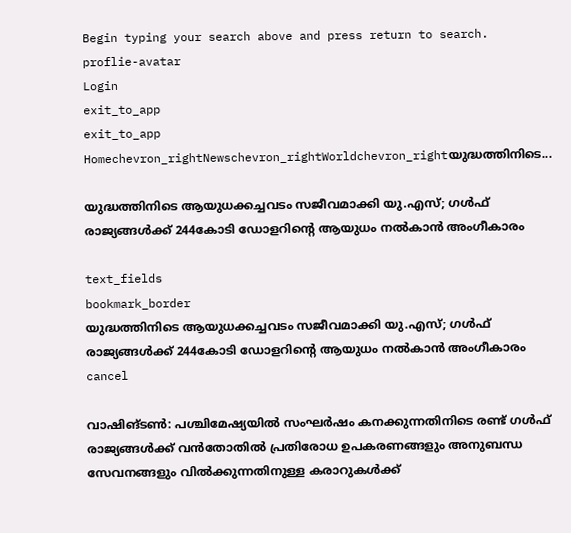Begin typing your search above and press return to search.
proflie-avatar
Login
exit_to_app
exit_to_app
Homechevron_rightNewschevron_rightWorldchevron_rightയുദ്ധത്തിനിടെ...

യുദ്ധത്തിനിടെ ആയുധക്കച്ചവടം സജീവമാക്കി യു.എസ്; ഗൾഫ് രാജ്യങ്ങൾക്ക് 244കോടി ഡോളറിന്റെ ആയുധം നൽകാൻ അംഗീകാരം

text_fields
bookmark_border
യുദ്ധത്തിനിടെ ആയുധക്കച്ചവടം സജീവമാക്കി യു.എസ്; ഗൾഫ് രാജ്യങ്ങൾക്ക് 244കോടി ഡോളറിന്റെ ആയുധം നൽകാൻ അംഗീകാരം
cancel

വാഷിങ്ടൺ: പശ്ചിമേഷ്യയിൽ സംഘർഷം കനക്കുന്നതിനിടെ രണ്ട് ഗൾഫ് രാജ്യങ്ങൾക്ക് വൻതോതിൽ പ്രതിരോധ ഉപകരണങ്ങളും അനുബന്ധ സേവനങ്ങളും വിൽക്കുന്നതിനുള്ള കരാറുകൾക്ക്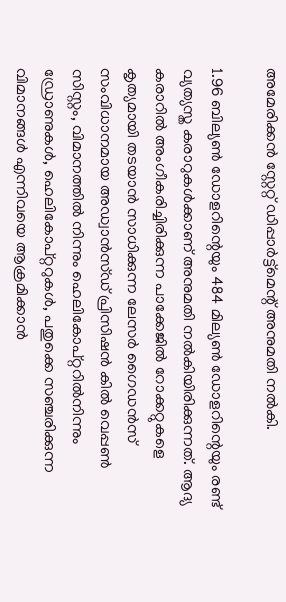അമേരിക്കൻ സ്റ്റേറ്റ് ഡിപ്പാർട്ട്മെന്റ് അനുമതി നൽകി.

1.96 ബില്യൺ ഡോളറിന്റെയും 484 മില്യൺ ഡോളറിന്റെയും രണ്ട് വ്യത്യസ്ത കരാറുകൾക്കാണ് അനുമതി നൽകിയിരിക്കുന്നത്. ആദ്യ കരാറിൽ അംഗീകരിച്ചിരിക്കുന്ന പാക്കേജിൽ റോക്കറ്റുകളെ കൃത്യമായി തടയാൻ സാധിക്കുന്ന ലേസർ ഗൈഡൻസ് സംവിധാനമായ അഡ്വാൻസ്ഡ് പ്രിസിഷൻ കിൽ വെപ്പൺ സിസ്റ്റം, വിമാനത്തിൽ നിന്നും ഹെലികോപ്റ്ററിൽനിന്നും ഡ്രോണുകൾ, ഹെലികോപ്റ്ററുകൾ, പതുക്കെ സഞ്ചരിക്കുന്ന വിമാനങ്ങൾ എന്നിവയെ ആക്രമിക്കാൻ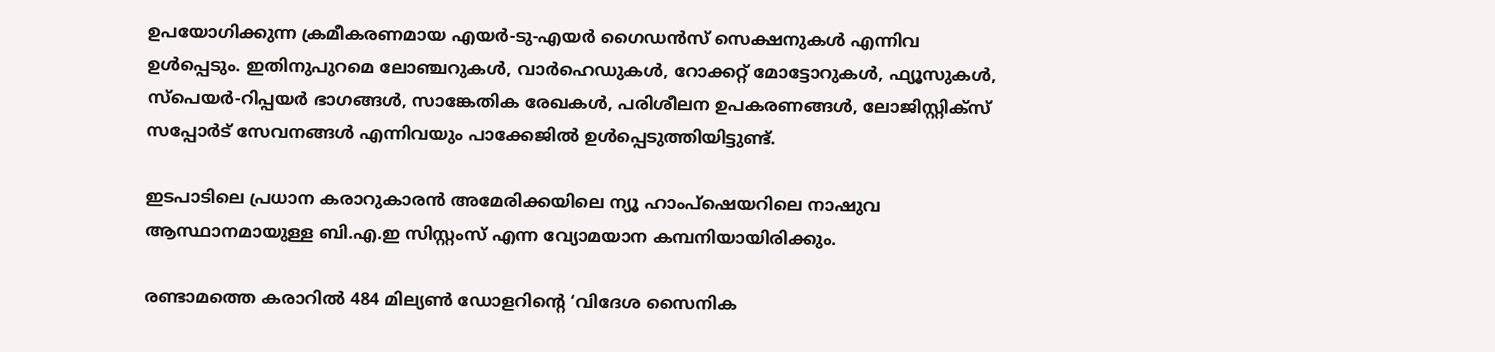ഉപയോഗിക്കുന്ന ക്രമീകരണമായ എയർ-ടു-എയർ ഗൈഡൻസ് സെക്ഷനുകൾ എന്നിവ ഉൾപ്പെടും. ഇതിനുപുറമെ ലോഞ്ചറുകൾ, വാർഹെഡുകൾ, റോക്കറ്റ് മോട്ടോറുകൾ, ഫ്യൂസുകൾ, സ്പെയർ-റിപ്പയർ ഭാഗങ്ങൾ, സാങ്കേതിക രേഖകൾ, പരിശീലന ഉപകരണങ്ങൾ, ലോജിസ്റ്റിക്‌സ് സപ്പോർട് സേവനങ്ങൾ എന്നിവയും പാക്കേജിൽ ഉൾപ്പെടുത്തിയിട്ടുണ്ട്.

ഇടപാടിലെ പ്രധാന കരാറുകാരൻ അമേരിക്കയിലെ ന്യൂ ഹാംപ്ഷെയറിലെ നാഷുവ ആസ്ഥാനമായുള്ള ബി.എ.ഇ സിസ്റ്റംസ് എന്ന വ്യോമയാന കമ്പനിയായിരിക്കും.

രണ്ടാമത്തെ കരാറിൽ 484 മില്യൺ ഡോളറിന്റെ ‘വിദേശ സൈനിക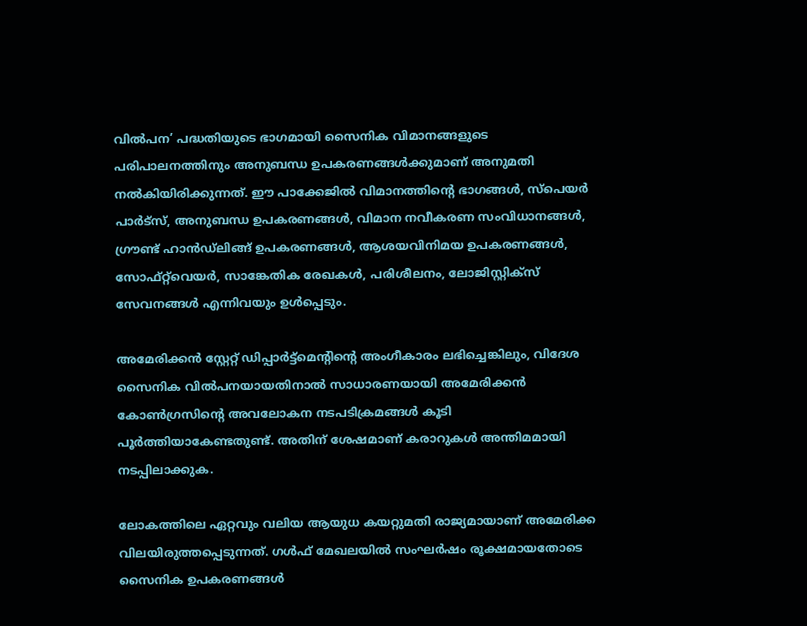വിൽപന’ പദ്ധതിയുടെ ഭാഗമായി സൈനിക വിമാനങ്ങളുടെ പരിപാലനത്തിനും അനുബന്ധ ഉപകരണങ്ങൾക്കുമാണ് അനുമതി നൽകിയിരിക്കുന്നത്. ഈ പാക്കേജിൽ വിമാനത്തിന്റെ ഭാഗങ്ങൾ, സ്പെയർ പാർട്സ്, അനുബന്ധ ഉപകരണങ്ങൾ, വിമാന നവീകരണ സംവിധാനങ്ങൾ, ഗ്രൗണ്ട് ഹാൻഡ്‍ലിങ്ങ് ഉപകരണങ്ങൾ, ആശയവിനിമയ ഉപകരണങ്ങൾ, സോഫ്റ്റ്‌വെയർ, സാങ്കേതിക രേഖകൾ, പരിശീലനം, ലോജിസ്റ്റിക്‌സ് സേവനങ്ങൾ എന്നിവയും ഉൾപ്പെടും.

അമേരിക്കൻ സ്റ്റേറ്റ് ഡിപ്പാർട്ട്മെന്റിന്റെ അംഗീകാരം ലഭിച്ചെങ്കിലും, വിദേശ സൈനിക വിൽപനയായതിനാൽ സാധാരണയായി അമേരിക്കൻ കോൺഗ്രസിന്റെ അവലോകന നടപടിക്രമങ്ങൾ കൂടി പൂർത്തിയാകേണ്ടതുണ്ട്. അതിന് ശേഷമാണ് കരാറുകൾ അന്തിമമായി നടപ്പിലാക്കുക.

ലോകത്തിലെ ഏറ്റവും വലിയ ആയുധ കയറ്റുമതി രാജ്യമായാണ് അമേരിക്ക വിലയിരുത്തപ്പെടുന്നത്. ഗൾഫ് മേഖലയിൽ സംഘർഷം രൂക്ഷമായതോടെ സൈനിക ഉപകരണങ്ങൾ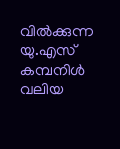വിൽക്കുന്ന യു.എസ് കമ്പനിൾ വലിയ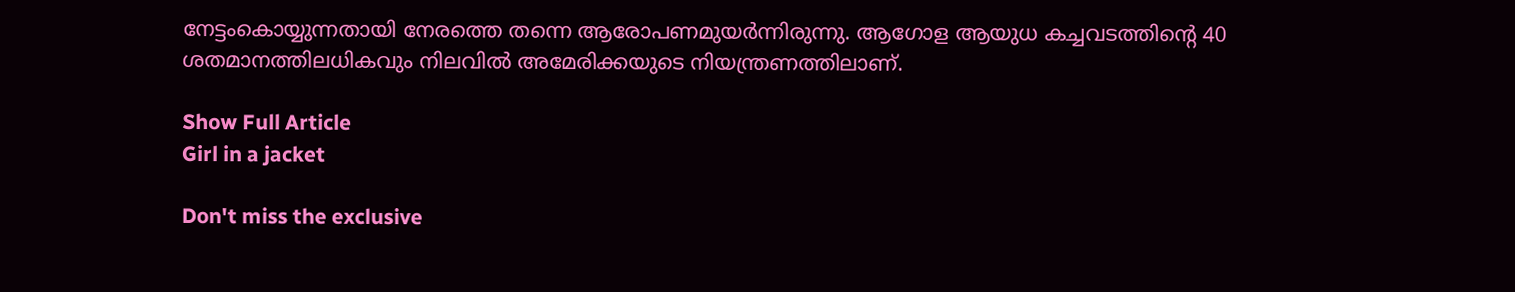നേട്ടംകൊയ്യുന്നതായി നേരത്തെ തന്നെ ആരോപണമുയർന്നിരുന്നു. ആഗോള ആയുധ കച്ചവടത്തിന്റെ 40 ശതമാനത്തിലധികവും നിലവിൽ അമേരിക്കയുടെ നിയന്ത്രണത്തിലാണ്.

Show Full Article
Girl in a jacket

Don't miss the exclusive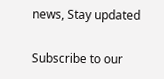news, Stay updated

Subscribe to our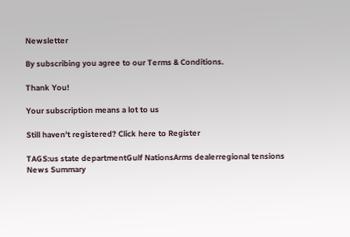Newsletter

By subscribing you agree to our Terms & Conditions.

Thank You!

Your subscription means a lot to us

Still haven't registered? Click here to Register

TAGS:us state departmentGulf NationsArms dealerregional tensions
News Summary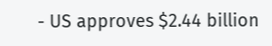- US approves $2.44 billion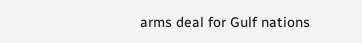arms deal for Gulf nations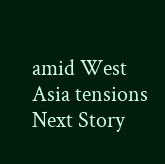amid West Asia tensions
Next Story